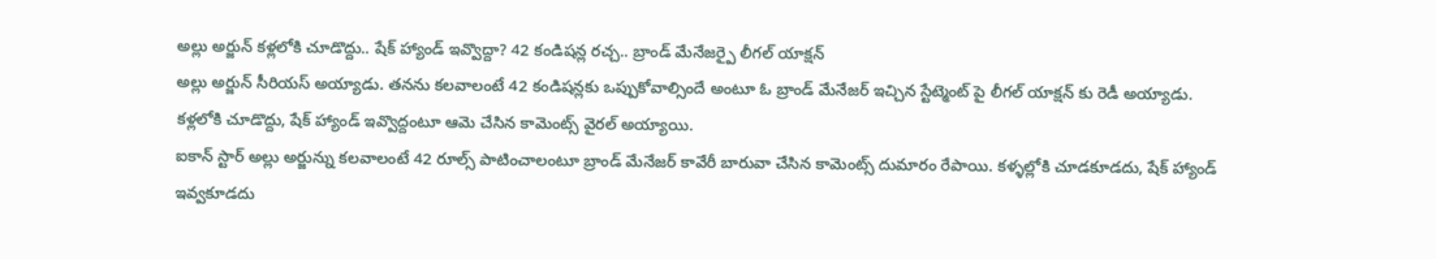అల్లు అర్జున్ కళ్లలోకి చూడొద్దు.. షేక్ హ్యాండ్ ఇవ్వొద్దా? 42 కండిషన్ల రచ్చ.. బ్రాండ్ మేనేజర్పై లీగల్ యాక్షన్
అల్లు అర్జున్ సీరియస్ అయ్యాడు. తనను కలవాలంటే 42 కండిషన్లకు ఒప్పుకోవాల్సిందే అంటూ ఓ బ్రాండ్ మేనేజర్ ఇచ్చిన స్టేట్మెంట్ పై లీగల్ యాక్షన్ కు రెడీ అయ్యాడు. కళ్లలోకి చూడొద్దు, షేక్ హ్యాండ్ ఇవ్వొద్దంటూ ఆమె చేసిన కామెంట్స్ వైరల్ అయ్యాయి.
ఐకాన్ స్టార్ అల్లు అర్జున్ను కలవాలంటే 42 రూల్స్ పాటించాలంటూ బ్రాండ్ మేనేజర్ కావేరీ బారువా చేసిన కామెంట్స్ దుమారం రేపాయి. కళ్ళల్లోకి చూడకూడదు, షేక్ హ్యాండ్ ఇవ్వకూడదు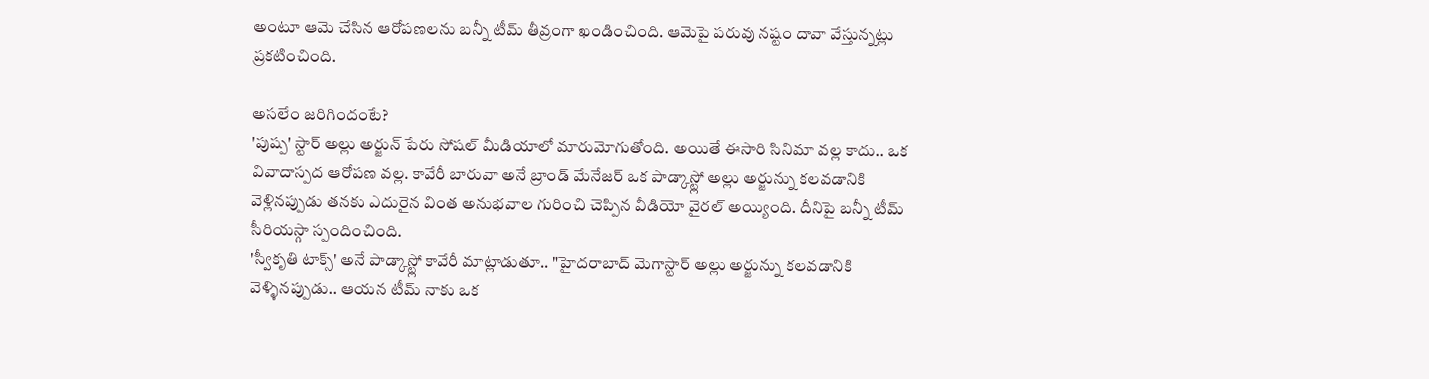అంటూ ఆమె చేసిన ఆరోపణలను బన్నీ టీమ్ తీవ్రంగా ఖండించింది. ఆమెపై పరువు నష్టం దావా వేస్తున్నట్లు ప్రకటించింది.

అసలేం జరిగిందంటే?
'పుష్ప' స్టార్ అల్లు అర్జున్ పేరు సోషల్ మీడియాలో మారుమోగుతోంది. అయితే ఈసారి సినిమా వల్ల కాదు.. ఒక వివాదాస్పద ఆరోపణ వల్ల. కావేరీ బారువా అనే బ్రాండ్ మేనేజర్ ఒక పాడ్కాస్ట్లో అల్లు అర్జున్ను కలవడానికి వెళ్లినప్పుడు తనకు ఎదురైన వింత అనుభవాల గురించి చెప్పిన వీడియో వైరల్ అయ్యింది. దీనిపై బన్నీ టీమ్ సీరియస్గా స్పందించింది.
'స్వీకృతి టాక్స్' అనే పాడ్కాస్ట్లో కావేరీ మాట్లాడుతూ.. "హైదరాబాద్ మెగాస్టార్ అల్లు అర్జున్ను కలవడానికి వెళ్ళినప్పుడు.. ఆయన టీమ్ నాకు ఒక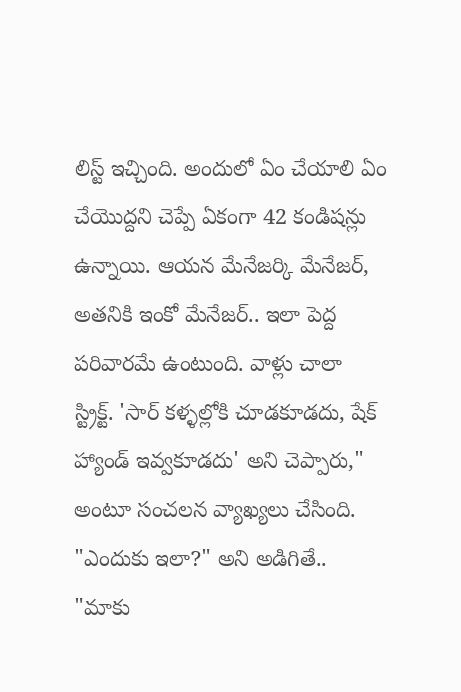లిస్ట్ ఇచ్చింది. అందులో ఏం చేయాలి ఏం చేయొద్దని చెప్పే ఏకంగా 42 కండిషన్లు ఉన్నాయి. ఆయన మేనేజర్కి మేనేజర్, అతనికి ఇంకో మేనేజర్.. ఇలా పెద్ద పరివారమే ఉంటుంది. వాళ్లు చాలా స్ట్రిక్ట్. 'సార్ కళ్ళల్లోకి చూడకూడదు, షేక్ హ్యాండ్ ఇవ్వకూడదు' అని చెప్పారు," అంటూ సంచలన వ్యాఖ్యలు చేసింది. "ఎందుకు ఇలా?" అని అడిగితే.. "మాకు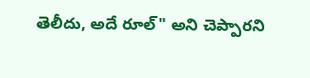తెలీదు, అదే రూల్" అని చెప్పారని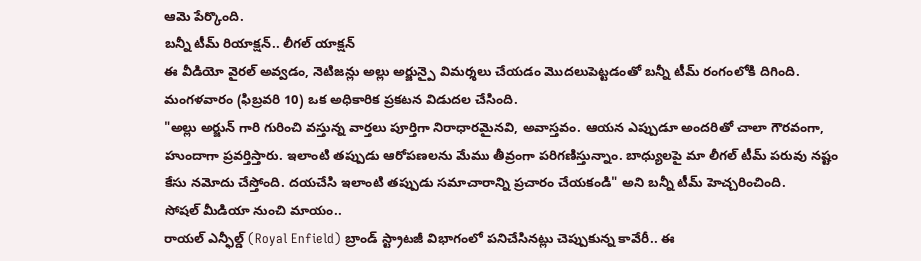ఆమె పేర్కొంది.
బన్నీ టీమ్ రియాక్షన్.. లీగల్ యాక్షన్
ఈ వీడియో వైరల్ అవ్వడం, నెటిజన్లు అల్లు అర్జున్పై విమర్శలు చేయడం మొదలుపెట్టడంతో బన్నీ టీమ్ రంగంలోకి దిగింది. మంగళవారం (ఫిబ్రవరి 10) ఒక అధికారిక ప్రకటన విడుదల చేసింది.
"అల్లు అర్జున్ గారి గురించి వస్తున్న వార్తలు పూర్తిగా నిరాధారమైనవి, అవాస్తవం. ఆయన ఎప్పుడూ అందరితో చాలా గౌరవంగా, హుందాగా ప్రవర్తిస్తారు. ఇలాంటి తప్పుడు ఆరోపణలను మేము తీవ్రంగా పరిగణిస్తున్నాం. బాధ్యులపై మా లీగల్ టీమ్ పరువు నష్టం కేసు నమోదు చేస్తోంది. దయచేసి ఇలాంటి తప్పుడు సమాచారాన్ని ప్రచారం చేయకండి" అని బన్నీ టీమ్ హెచ్చరించింది.
సోషల్ మీడియా నుంచి మాయం..
రాయల్ ఎన్ఫీల్డ్ (Royal Enfield) బ్రాండ్ స్ట్రాటజీ విభాగంలో పనిచేసినట్లు చెప్పుకున్న కావేరీ.. ఈ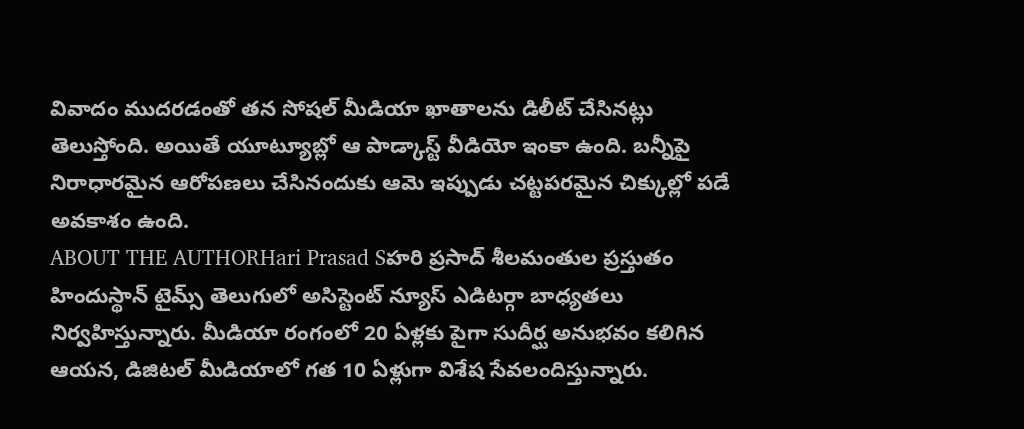వివాదం ముదరడంతో తన సోషల్ మీడియా ఖాతాలను డిలీట్ చేసినట్లు తెలుస్తోంది. అయితే యూట్యూబ్లో ఆ పాడ్కాస్ట్ వీడియో ఇంకా ఉంది. బన్నీపై నిరాధారమైన ఆరోపణలు చేసినందుకు ఆమె ఇప్పుడు చట్టపరమైన చిక్కుల్లో పడే అవకాశం ఉంది.
ABOUT THE AUTHORHari Prasad Sహరి ప్రసాద్ శీలమంతుల ప్రస్తుతం హిందుస్థాన్ టైమ్స్ తెలుగులో అసిస్టెంట్ న్యూస్ ఎడిటర్గా బాధ్యతలు నిర్వహిస్తున్నారు. మీడియా రంగంలో 20 ఏళ్లకు పైగా సుదీర్ఘ అనుభవం కలిగిన ఆయన, డిజిటల్ మీడియాలో గత 10 ఏళ్లుగా విశేష సేవలందిస్తున్నారు.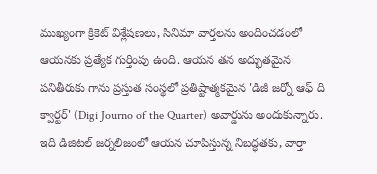ముఖ్యంగా క్రికెట్ విశ్లేషణలు, సినిమా వార్తలను అందించడంలో ఆయనకు ప్రత్యేక గుర్తింపు ఉంది. ఆయన తన అద్భుతమైన పనితీరుకు గాను ప్రస్తుత సంస్థలో ప్రతిష్టాత్మకమైన 'డిజీ జర్నో ఆఫ్ ది క్వార్టర్' (Digi Journo of the Quarter) అవార్డును అందుకున్నారు. ఇది డిజిటల్ జర్నలిజంలో ఆయన చూపిస్తున్న నిబద్ధతకు, వార్తా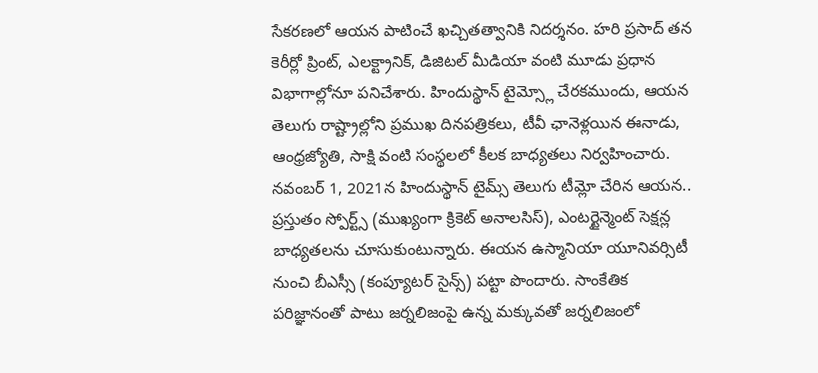సేకరణలో ఆయన పాటించే ఖచ్చితత్వానికి నిదర్శనం. హరి ప్రసాద్ తన కెరీర్లో ప్రింట్, ఎలక్ట్రానిక్, డిజిటల్ మీడియా వంటి మూడు ప్రధాన విభాగాల్లోనూ పనిచేశారు. హిందుస్థాన్ టైమ్స్లో చేరకముందు, ఆయన తెలుగు రాష్ట్రాల్లోని ప్రముఖ దినపత్రికలు, టీవీ ఛానెళ్లయిన ఈనాడు, ఆంధ్రజ్యోతి, సాక్షి వంటి సంస్థలలో కీలక బాధ్యతలు నిర్వహించారు. నవంబర్ 1, 2021న హిందుస్థాన్ టైమ్స్ తెలుగు టీమ్లో చేరిన ఆయన.. ప్రస్తుతం స్పోర్ట్స్ (ముఖ్యంగా క్రికెట్ అనాలసిస్), ఎంటర్టైన్మెంట్ సెక్షన్ల బాధ్యతలను చూసుకుంటున్నారు. ఈయన ఉస్మానియా యూనివర్సిటీ నుంచి బీఎస్సీ (కంప్యూటర్ సైన్స్) పట్టా పొందారు. సాంకేతిక పరిజ్ఞానంతో పాటు జర్నలిజంపై ఉన్న మక్కువతో జర్నలిజంలో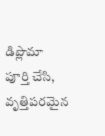డిప్లొమా పూర్తి చేసి, వృత్తిపరమైన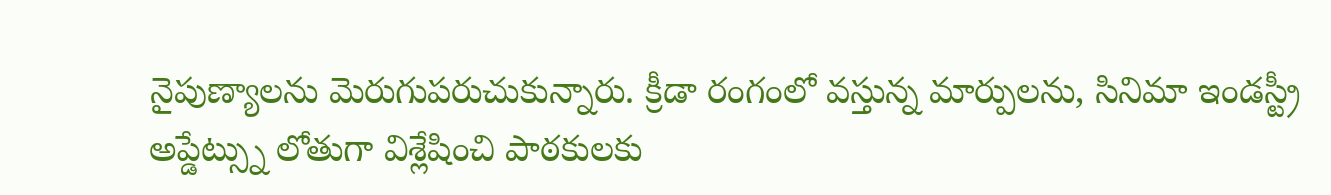నైపుణ్యాలను మెరుగుపరుచుకున్నారు. క్రీడా రంగంలో వస్తున్న మార్పులను, సినిమా ఇండస్ట్రీ అప్డేట్స్ను లోతుగా విశ్లేషించి పాఠకులకు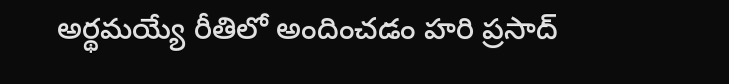అర్థమయ్యే రీతిలో అందించడం హరి ప్రసాద్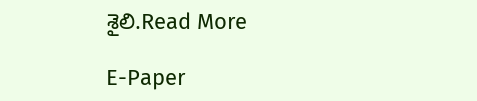శైలి.Read More

E-Paper